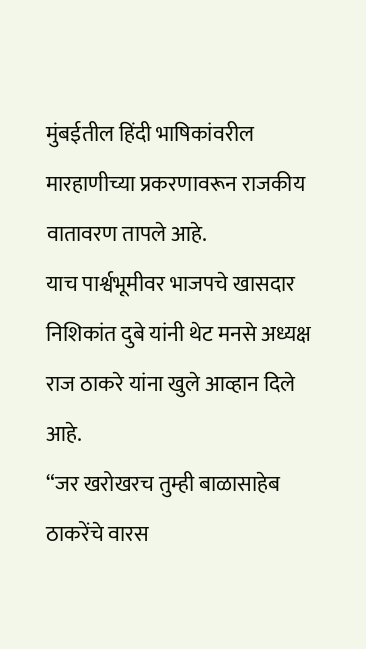मुंबईतील हिंदी भाषिकांवरील मारहाणीच्या प्रकरणावरून राजकीय वातावरण तापले आहे.
याच पार्श्वभूमीवर भाजपचे खासदार निशिकांत दुबे यांनी थेट मनसे अध्यक्ष राज ठाकरे यांना खुले आव्हान दिले आहे.
“जर खरोखरच तुम्ही बाळासाहेब ठाकरेंचे वारस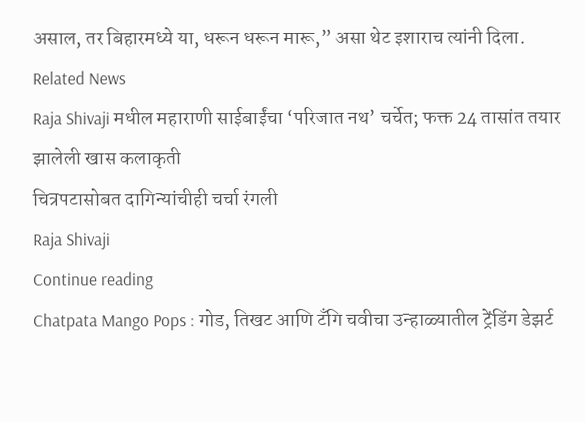असाल, तर बिहारमध्ये या, धरून धरून मारू,” असा थेट इशाराच त्यांनी दिला.
Related News
Raja Shivaji मधील महाराणी साईबाईंचा ‘परिजात नथ’ चर्चेत; फक्त 24 तासांत तयार झालेली खास कलाकृती
चित्रपटासोबत दागिन्यांचीही चर्चा रंगली
Raja Shivaji
Continue reading
Chatpata Mango Pops : गोड, तिखट आणि टँगि चवीचा उन्हाळ्यातील ट्रेंडिंग डेझर्ट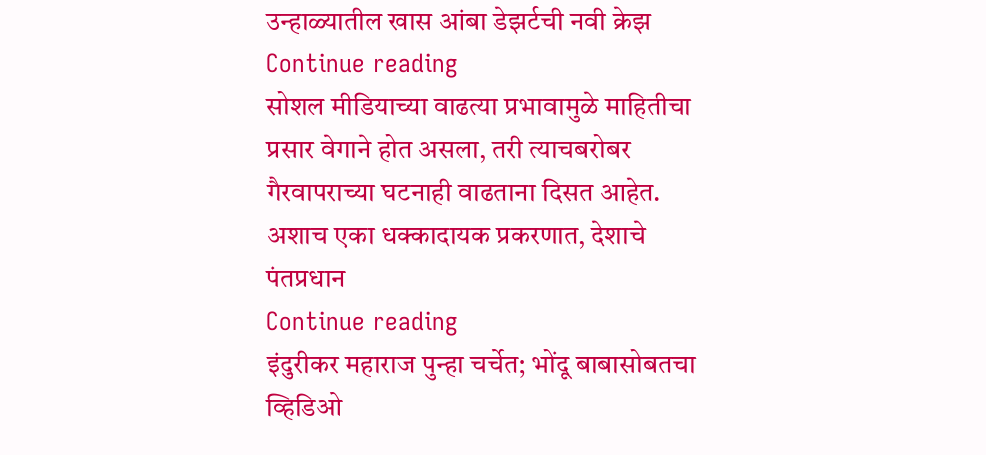उन्हाळ्यातील खास आंबा डेझर्टची नवी क्रेझ
Continue reading
सोशल मीडियाच्या वाढत्या प्रभावामुळे माहितीचा प्रसार वेगाने होत असला, तरी त्याचबरोबर गैरवापराच्या घटनाही वाढताना दिसत आहेत. अशाच एका धक्कादायक प्रकरणात, देशाचे पंतप्रधान
Continue reading
इंदुरीकर महाराज पुन्हा चर्चेत; भोंदू बाबासोबतचा व्हिडिओ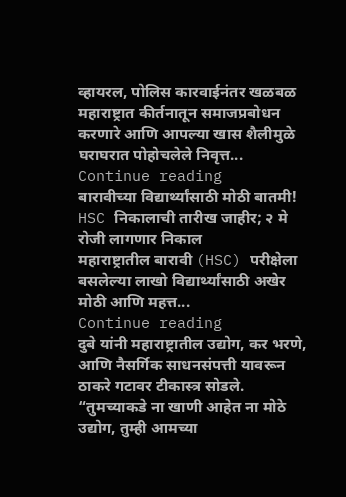व्हायरल, पोलिस कारवाईनंतर खळबळ
महाराष्ट्रात कीर्तनातून समाजप्रबोधन करणारे आणि आपल्या खास शैलीमुळे घराघरात पोहोचलेले निवृत्त...
Continue reading
बारावीच्या विद्यार्थ्यांसाठी मोठी बातमी! HSC निकालाची तारीख जाहीर; २ मे रोजी लागणार निकाल
महाराष्ट्रातील बारावी (HSC) परीक्षेला बसलेल्या लाखो विद्यार्थ्यांसाठी अखेर मोठी आणि महत्त...
Continue reading
दुबे यांनी महाराष्ट्रातील उद्योग, कर भरणे, आणि नैसर्गिक साधनसंपत्ती यावरून ठाकरे गटावर टीकास्त्र सोडले.
“तुमच्याकडे ना खाणी आहेत ना मोठे उद्योग, तुम्ही आमच्या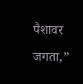पैशावर जगता,”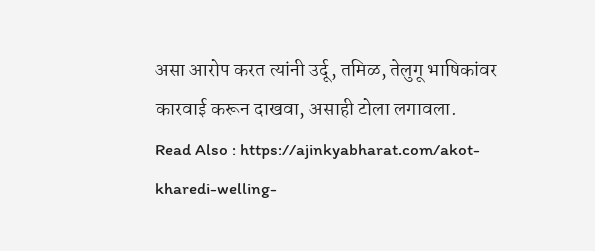असा आरोप करत त्यांनी उर्दू, तमिळ, तेलुगू भाषिकांवर कारवाई करून दाखवा, असाही टोला लगावला.
Read Also : https://ajinkyabharat.com/akot-kharedi-welling-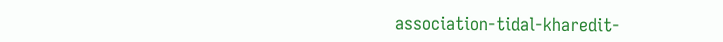association-tidal-kharedit-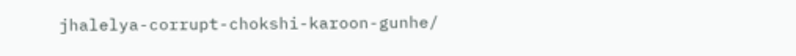jhalelya-corrupt-chokshi-karoon-gunhe/